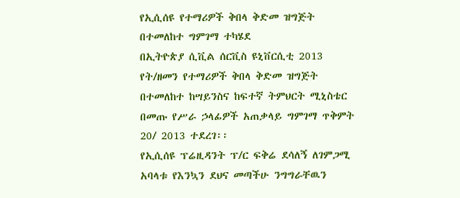የኢሲሰዩ የተማሪዎች ቅበላ ቅድመ ዝግጅት በተመለከተ ግምገማ ተካሄደ
በኢትዮጵያ ሲቪል ሰርቪስ ዩኒቨርሲቲ 2013 የት/ዘመን የተማሪዎች ቅበላ ቅድመ ዝግጅት በተመለከተ ከሣይንስና ከፍተኛ ትምህርት ሚኒስቴር በመጡ የሥራ ኃላፊዎች አጠቃላይ ግምገማ ጥቅምት 20/ 2013 ተደረገ፡፡
የኢሲሰዩ ፕሬዚዳንት ፕ/ር ፍቅሬ ደሳለኝ ለገምጋሚ አባላቱ የእንኳን ደህና መጣችሁ ንግግራቸዉን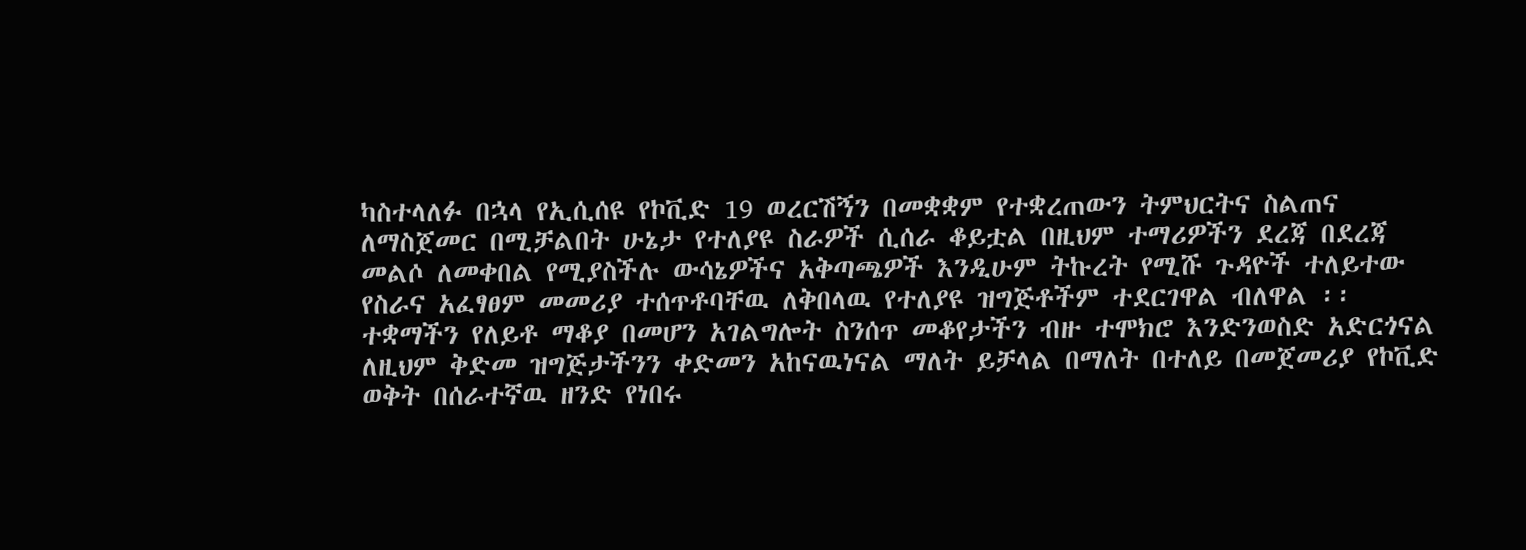ካስተላለፉ በኋላ የኢሲሰዩ የኮቪድ 19 ወረርሽኝን በመቋቋም የተቋረጠውን ትምህርትና ስልጠና ለማስጀመር በሚቻልበት ሁኔታ የተለያዩ ስራዎች ሲሰራ ቆይቷል በዚህም ተማሪዎችን ደረጃ በደረጃ መልሶ ለመቀበል የሚያስችሉ ውሳኔዎችና አቅጣጫዎች እንዲሁም ትኩረት የሚሹ ጉዳዮች ተለይተው የስራና አፈፃፀም መመሪያ ተሰጥቶባቸዉ ለቅበላዉ የተለያዩ ዝግጅቶችም ተደርገዋል ብለዋል ፡፡
ተቋማችን የለይቶ ማቆያ በመሆን አገልግሎት ስንሰጥ መቆየታችን ብዙ ተሞክሮ እንድንወስድ አድርጎናል ለዚህም ቅድመ ዝግጅታችንን ቀድመን አከናዉነናል ማለት ይቻላል በማለት በተለይ በመጀመሪያ የኮቪድ ወቅት በሰራተኛዉ ዘንድ የነበሩ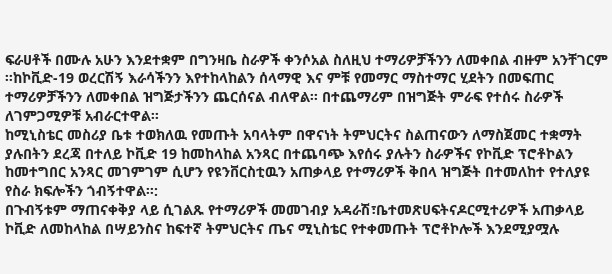ፍራሀቶች በሙሉ አሁን እንደተቋም በግንዛቤ ስራዎች ቀንሶአል ስለዚህ ተማሪዎቻችንን ለመቀበል ብዙም አንቸገርም ፡፡ከኮቪድ-19 ወረርሽኝ እራሳችንን እየተከላከልን ሰላማዊ እና ምቹ የመማር ማስተማር ሂደትን በመፍጠር ተማሪዎቻችንን ለመቀበል ዝግጅታችንን ጨርሰናል ብለዋል፡፡ በተጨማሪም በዝግጅት ምራፍ የተሰሩ ስራዎች ለገምጋሚዎቹ አብራርተዋል፡፡
ከሚኒስቴር መስሪያ ቤቱ ተወክለዉ የመጡት አባላትም በዋናነት ትምህርትና ስልጠናውን ለማስጀመር ተቋማት ያሉበትን ደረጃ በተለይ ኮቪድ 19 ከመከላከል አንጻር በተጨባጭ እየሰሩ ያሉትን ስራዎችና የኮቪድ ፕሮቶኮልን ከመተግበር አንጻር መገምገም ሲሆን የዩንቨርስቲዉን አጠቃላይ የተማሪዎች ቅበላ ዝግጅት በተመለከተ የተለያዩ የስራ ክፍሎችን ጎብኝተዋል፡፡:
በጉብኝቱም ማጠናቀቅያ ላይ ሲገልጹ የተማሪዎች መመገብያ አዳራሽ፣ቤተመጽሀፍትናዶርሚተሪዎች አጠቃላይ ኮቪድ ለመከላከል በሣይንስና ከፍተኛ ትምህርትና ጤና ሚኒስቴር የተቀመጡት ፕሮቶኮሎች እንደሚያሟሉ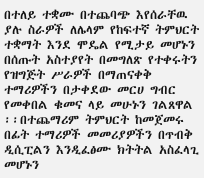በተለይ ተቋሙ በተጨባጭ እየሰራቸዉ ያሉ ስራዎች ለሌላም የከፍተኛ ትምህርት ተቋማት እንደ ሞዴል የሚታይ መሆኑን በሰጡት አስተያየት በመግለጽ የተቀሩትን የዝግጅት ሥራዎች በማጠናቀቅ ተማሪዎችን በታቀደው መርሀ ግብር የመቀበል ቁመና ላይ መሁኑን ገልጸዋል ፡፡በተጨማሪም ትምህርት ከመጀመሩ በፊት ተማሪዎች መመሪያዎችን በጥብቅ ዲሲፒልን እንዲፈፅሙ ክትትል አስፈላጊ መሆኑን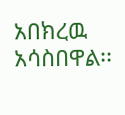አበክረዉ አሳስበዋል፡፡